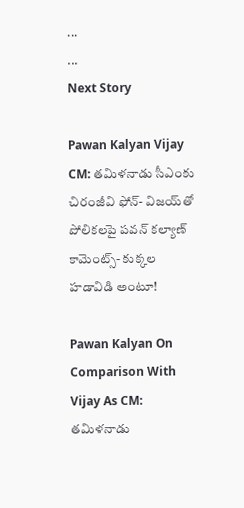...
...
Next Story

Pawan Kalyan Vijay CM: తమిళనాడు సీఎంకు చిరంజీవి ఫోన్- విజయ్‌తో పోలికలపై పవన్ కల్యాణ్ కామెంట్స్- కుక్కల హడావిడి అంటూ!

Pawan Kalyan On Comparison With Vijay As CM: తమిళనాడు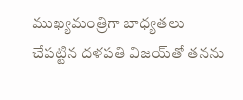ముఖ్యమంత్రిగా బాధ్యతలు చేపట్టిన దళపతి విజయ్‌తో తనను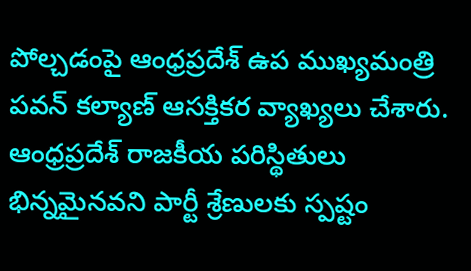పోల్చడంపై ఆంధ్రప్రదేశ్ ఉప ముఖ్యమంత్రి పవన్ కల్యాణ్ ఆసక్తికర వ్యాఖ్యలు చేశారు. ఆంధ్రప్రదేశ్ రాజకీయ పరిస్థితులు భిన్నమైనవని పార్టీ శ్రేణులకు స్పష్టం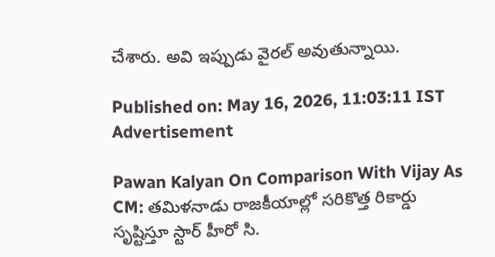చేశారు. అవి ఇప్పుడు వైరల్ అవుతున్నాయి.

Published on: May 16, 2026, 11:03:11 IST
Advertisement

Pawan Kalyan On Comparison With Vijay As CM: తమిళనాడు రాజకీయాల్లో సరికొత్త రికార్డు సృష్టిస్తూ స్టార్ హీరో సి.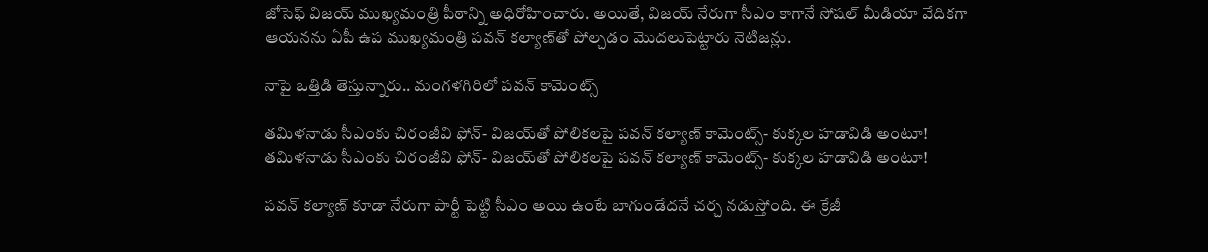జోసెఫ్ విజయ్ ముఖ్యమంత్రి పీఠాన్ని అధిరోహించారు. అయితే, విజయ్ నేరుగా సీఎం కాగానే సోషల్ మీడియా వేదికగా ఆయనను ఏపీ ఉప ముఖ్యమంత్రి పవన్ కల్యాణ్‌తో పోల్చడం మొదలుపెట్టారు నెటిజన్లు.

నాపై ఒత్తిడి తెస్తున్నారు.. మంగళగిరిలో పవన్ కామెంట్స్

తమిళనాడు సీఎంకు చిరంజీవి ఫోన్- విజయ్‌తో పోలికలపై పవన్ కల్యాణ్ కామెంట్స్- కుక్కల హడావిడి అంటూ!
తమిళనాడు సీఎంకు చిరంజీవి ఫోన్- విజయ్‌తో పోలికలపై పవన్ కల్యాణ్ కామెంట్స్- కుక్కల హడావిడి అంటూ!

పవన్ కల్యాణ్ కూడా నేరుగా పార్టీ పెట్టి సీఎం అయి ఉంటే బాగుండేదనే చర్చ నడుస్తోంది. ఈ క్రేజీ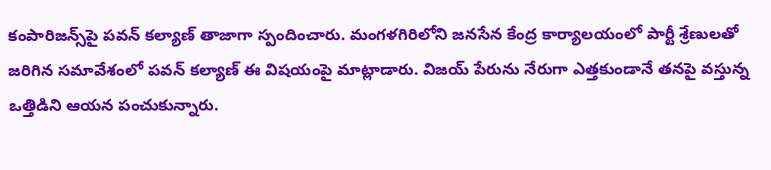కంపారిజన్స్‌పై పవన్ కల్యాణ్ తాజాగా స్పందించారు. మంగళగిరిలోని జనసేన కేంద్ర కార్యాలయంలో పార్టీ శ్రేణులతో జరిగిన సమావేశంలో పవన్ కల్యాణ్ ఈ విషయంపై మాట్లాడారు. విజయ్ పేరును నేరుగా ఎత్తకుండానే తనపై వస్తున్న ఒత్తిడిని ఆయన పంచుకున్నారు.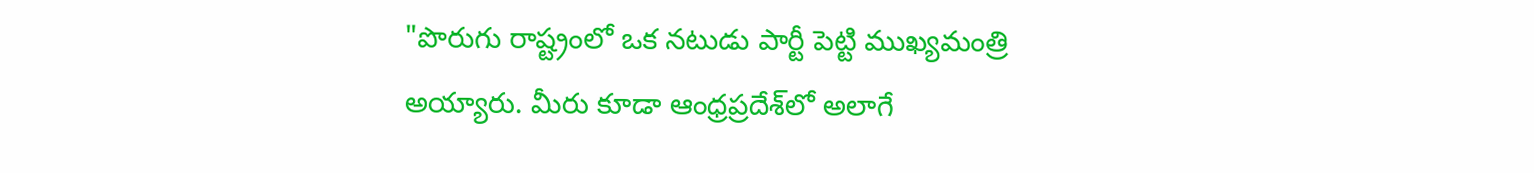"పొరుగు రాష్ట్రంలో ఒక నటుడు పార్టీ పెట్టి ముఖ్యమంత్రి అయ్యారు. మీరు కూడా ఆంధ్రప్రదేశ్‌లో అలాగే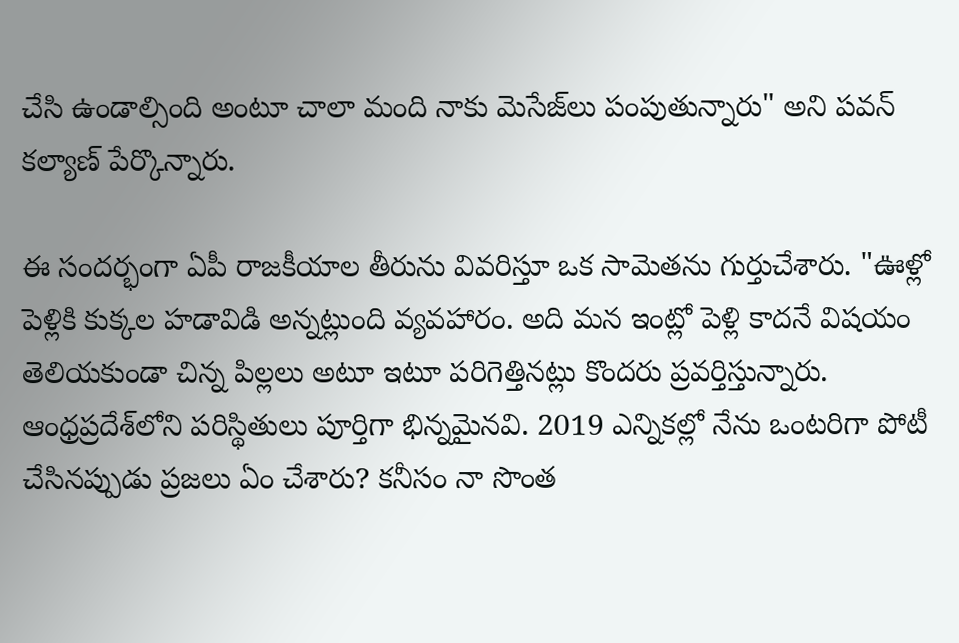చేసి ఉండాల్సింది అంటూ చాలా మంది నాకు మెసేజ్‌లు పంపుతున్నారు" అని పవన్ కల్యాణ్ పేర్కొన్నారు.

ఈ సందర్భంగా ఏపీ రాజకీయాల తీరును వివరిస్తూ ఒక సామెతను గుర్తుచేశారు. "ఊళ్లో పెళ్లికి కుక్కల హడావిడి అన్నట్లుంది వ్యవహారం. అది మన ఇంట్లో పెళ్లి కాదనే విషయం తెలియకుండా చిన్న పిల్లలు అటూ ఇటూ పరిగెత్తినట్లు కొందరు ప్రవర్తిస్తున్నారు. ఆంధ్రప్రదేశ్‌లోని పరిస్థితులు పూర్తిగా భిన్నమైనవి. 2019 ఎన్నికల్లో నేను ఒంటరిగా పోటీ చేసినప్పుడు ప్రజలు ఏం చేశారు? కనీసం నా సొంత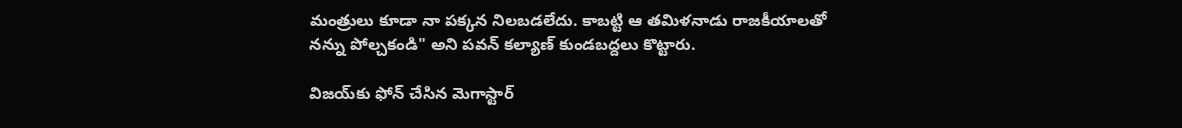మంత్రులు కూడా నా పక్కన నిలబడలేదు. కాబట్టి ఆ తమిళనాడు రాజకీయాలతో నన్ను పోల్చకండి" అని పవన్ కల్యాణ్ కుండబద్దలు కొట్టారు.

విజయ్‌కు ఫోన్ చేసిన మెగాస్టార్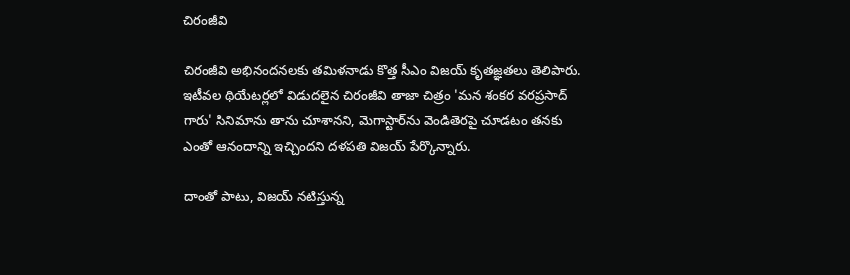చిరంజీవి

చిరంజీవి అభినందనలకు తమిళనాడు కొత్త సీఎం విజయ్ కృతజ్ఞతలు తెలిపారు. ఇటీవల థియేటర్లలో విడుదలైన చిరంజీవి తాజా చిత్రం 'మన శంకర వరప్రసాద్ గారు' సినిమాను తాను చూశానని, మెగాస్టార్‌ను వెండితెరపై చూడటం తనకు ఎంతో ఆనందాన్ని ఇచ్చిందని దళపతి విజయ్ పేర్కొన్నారు.

దాంతో పాటు, విజయ్ నటిస్తున్న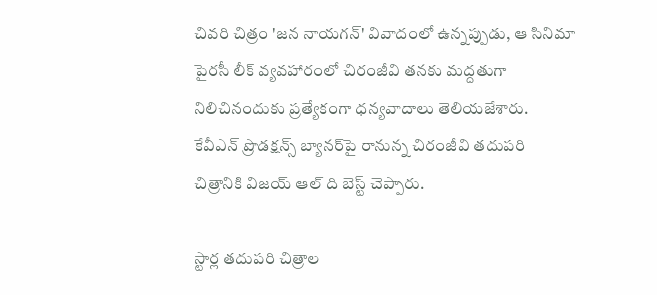చివరి చిత్రం 'జన నాయగన్' వివాదంలో ఉన్నప్పుడు, ఆ సినిమా పైరసీ లీక్ వ్యవహారంలో చిరంజీవి తనకు మద్దతుగా నిలిచినందుకు ప్రత్యేకంగా ధన్యవాదాలు తెలియజేశారు. కేవీఎన్ ప్రొడక్షన్స్ బ్యానర్‌పై రానున్న చిరంజీవి తదుపరి చిత్రానికి విజయ్ ఆల్‌ ది బెస్ట్ చెప్పారు.

స్టార్ల తదుపరి చిత్రాల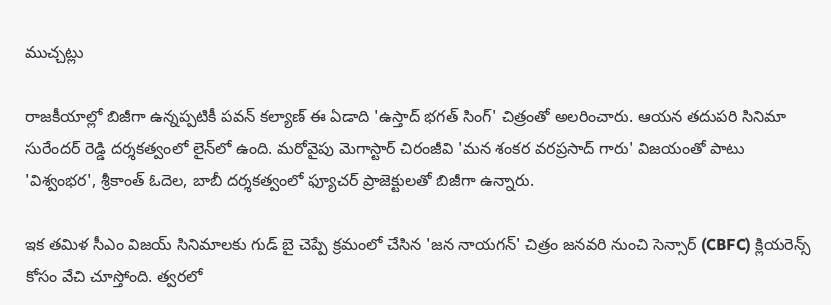ముచ్చట్లు

రాజకీయాల్లో బిజీగా ఉన్నప్పటికీ పవన్ కల్యాణ్ ఈ ఏడాది 'ఉస్తాద్ భగత్ సింగ్' చిత్రంతో అలరించారు. ఆయన తదుపరి సినిమా సురేందర్ రెడ్డి దర్శకత్వంలో లైన్‌లో ఉంది. మరోవైపు మెగాస్టార్ చిరంజీవి 'మన శంకర వరప్రసాద్ గారు' విజయంతో పాటు 'విశ్వంభర', శ్రీకాంత్ ఓదెల, బాబీ దర్శకత్వంలో ఫ్యూచర్ ప్రాజెక్టులతో బిజీగా ఉన్నారు.

ఇక తమిళ సీఎం విజయ్ సినిమాలకు గుడ్ బై చెప్పే క్రమంలో చేసిన 'జన నాయగన్' చిత్రం జనవరి నుంచి సెన్సార్ (CBFC) క్లియరెన్స్ కోసం వేచి చూస్తోంది. త్వరలో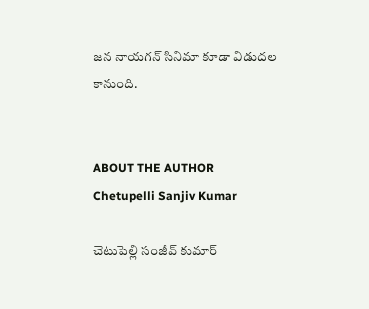జన నాయగన్ సినిమా కూడా విడుదల కానుంది.


ABOUT THE AUTHOR
Chetupelli Sanjiv Kumar

చెటుపెల్లి సంజీవ్ కుమార్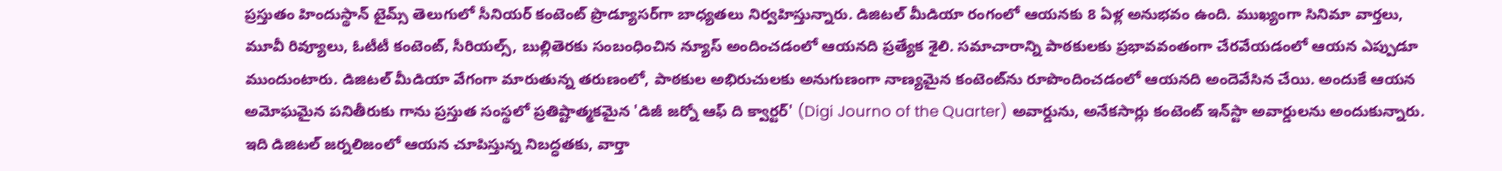ప్రస్తుతం హిందుస్థాన్ టైమ్స్ తెలుగులో సీనియర్ కంటెంట్ ప్రొడ్యూసర్‌గా బాధ్యతలు నిర్వహిస్తున్నారు. డిజిటల్ మీడియా రంగంలో ఆయనకు 8 ఏళ్ల అనుభవం ఉంది. ముఖ్యంగా సినిమా వార్తలు, మూవీ రివ్యూలు, ఓటీటీ కంటెంట్, సీరియల్స్, బుల్లితెరకు సంబంధించిన న్యూస్ అందించడంలో ఆయనది ప్రత్యేక శైలి. సమాచారాన్ని పాఠకులకు ప్రభావవంతంగా చేరవేయడంలో ఆయన ఎప్పుడూ ముందుంటారు. డిజిటల్ మీడియా వేగంగా మారుతున్న తరుణంలో, పాఠకుల అభిరుచులకు అనుగుణంగా నాణ్యమైన కంటెంట్‌ను రూపొందించడంలో ఆయనది అందెవేసిన చేయి. అందుకే ఆయన అమోఘమైన పనితీరుకు గాను ప్రస్తుత సంస్థలో ప్రతిష్టాత్మకమైన 'డిజీ జర్నో ఆఫ్ ది క్వార్టర్' (Digi Journo of the Quarter) అవార్డును, అనేకసార్లు కంటెంట్ ఇన్‌స్టా అవార్డులను అందుకున్నారు. ఇది డిజిటల్ జర్నలిజంలో ఆయన చూపిస్తున్న నిబద్ధతకు, వార్తా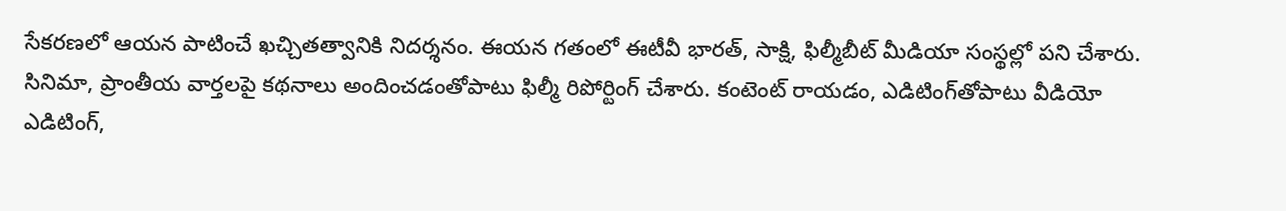సేకరణలో ఆయన పాటించే ఖచ్చితత్వానికి నిదర్శనం. ఈయన గతంలో ఈటీవీ భారత్, సాక్షి, ఫిల్మీబీట్ మీడియా సంస్థల్లో పని చేశారు. సినిమా, ప్రాంతీయ వార్తలపై కథనాలు అందించడంతోపాటు ఫిల్మీ రిపోర్టింగ్ చేశారు. కంటెంట్ రాయడం, ఎడిటింగ్‌తోపాటు వీడియో ఎడిటింగ్,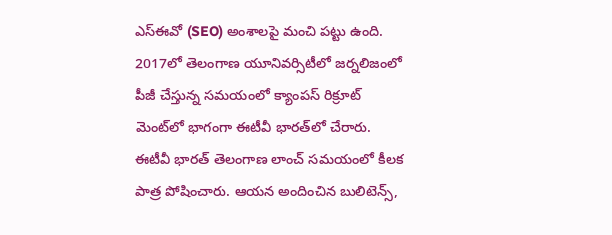ఎస్‌ఈవో (SEO) అంశాలపై మంచి పట్టు ఉంది. 2017లో తెలంగాణ యూనివర్సిటీలో జర్నలిజంలో పీజీ చేస్తున్న సమయంలో క్యాంపస్ రిక్రూట్ మెంట్‌లో భాగంగా ఈటీవీ భారత్‌లో చేరారు. ఈటీవీ భారత్ తెలంగాణ లాంచ్ సమయంలో కీలక పాత్ర పోషించారు. ఆయన అందించిన బులిటెన్స్,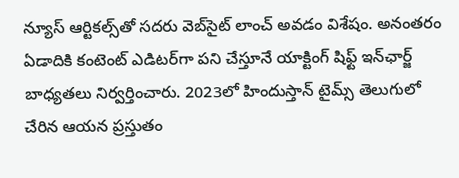న్యూస్ ఆర్టికల్స్‌తో సదరు వెబ్‌సైట్ లాంచ్ అవడం విశేషం. అనంతరం ఏడాదికి కంటెంట్ ఎడిటర్‌గా పని చేస్తూనే యాక్టింగ్ షిఫ్ట్ ఇన్‌ఛార్జ్ బాధ్యతలు నిర్వర్తించారు. 2023లో హిందుస్తాన్ టైమ్స్ తెలుగులో చేరిన ఆయన ప్రస్తుతం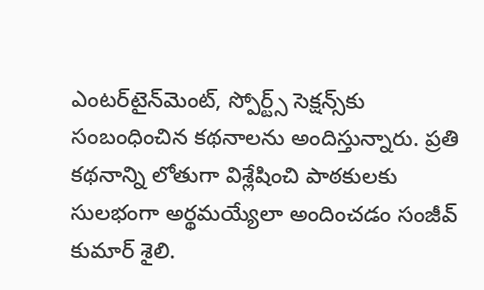ఎంటర్‌టైన్‌మెంట్, స్పోర్ట్స్ సెక్షన్స్‌కు సంబంధించిన కథనాలను అందిస్తున్నారు. ప్రతి కథనాన్ని లోతుగా విశ్లేషించి పాఠకులకు సులభంగా అర్థమయ్యేలా అందించడం సంజీవ్ కుమార్ శైలి.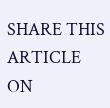SHARE THIS ARTICLE ON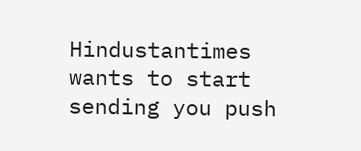Hindustantimes wants to start sending you push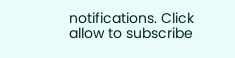notifications. Click allow to subscribe